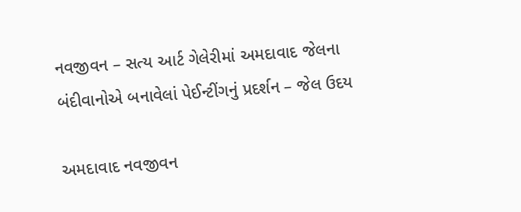નવજીવન – સત્ય આર્ટ ગેલેરીમાં અમદાવાદ જેલના બંદીવાનોએ બનાવેલાં પેઈન્ટીંગનું પ્રદર્શન – જેલ ઉદય

અમદાવાદ નવજીવન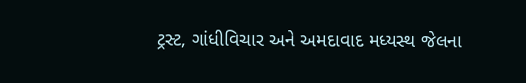ટ્રસ્ટ, ગાંધીવિચાર અને અમદાવાદ મધ્યસ્થ જેલના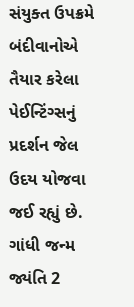સંયુક્ત ઉપક્રમે બંદીવાનોએ તૈયાર કરેલા પેઈન્ટિંગ્સનું પ્રદર્શન જેલ ઉદય યોજવા જઈ રહ્યું છે. ગાંધી જન્મ જ્યંતિ 2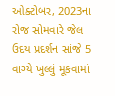ઓક્ટોબર, 2023ના રોજ સોમવારે જેલ ઉદય પ્રદર્શન સાંજે 5 વાગ્યે ખુલ્લું મૂકવામાં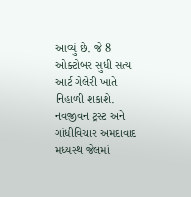આવ્યું છે. જે 8 ઓક્ટોબર સુધી સત્ય આર્ટ ગેલેરી ખાતે નિહાળી શકાશે. નવજીવન ટ્રસ્ટ અને ગાંધીવિચાર અમદાવાદ મધ્યસ્થ જેલમાં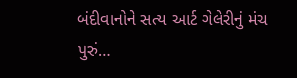બંદીવાનોને સત્ય આર્ટ ગેલેરીનું મંચ પુરું…